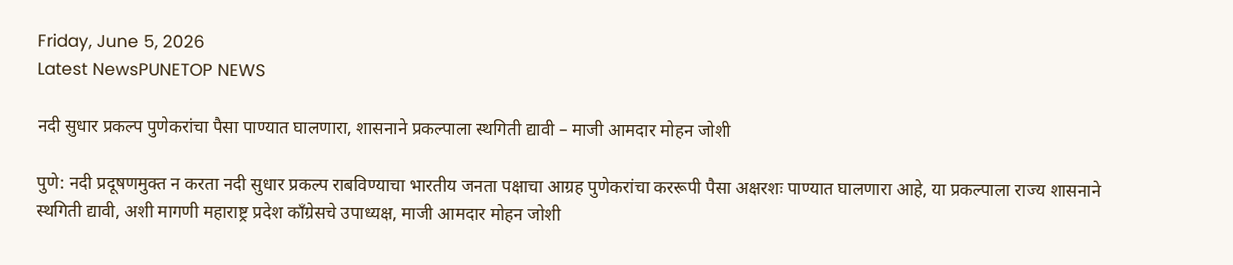Friday, June 5, 2026
Latest NewsPUNETOP NEWS

नदी सुधार प्रकल्प पुणेकरांचा पैसा पाण्यात घालणारा, शासनाने प्रकल्पाला स्थगिती द्यावी – माजी आमदार मोहन जोशी

पुणे: नदी प्रदूषणमुक्त न करता नदी सुधार प्रकल्प राबविण्याचा भारतीय जनता पक्षाचा आग्रह पुणेकरांचा कररूपी पैसा अक्षरशः पाण्यात घालणारा आहे, या प्रकल्पाला राज्य शासनाने स्थगिती द्यावी, अशी मागणी महाराष्ट्र प्रदेश काँग्रेसचे उपाध्यक्ष, माजी आमदार मोहन जोशी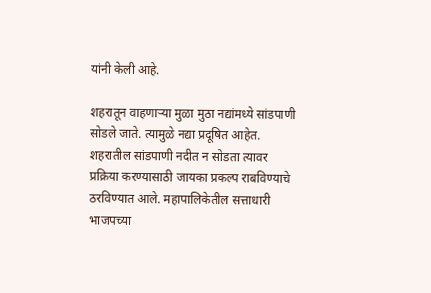यांनी केली आहे.

शहरातून वाहणाऱ्या मुळा मुठा नद्यांमध्ये सांडपाणी सोडले जाते. त्यामुळे नद्या प्रदूषित आहेत. शहरातील सांडपाणी नदीत न सोडता त्यावर प्रक्रिया करण्यासाठी जायका प्रकल्प राबविण्याचे ठरविण्यात आले. महापालिकेतील सत्ताधारी भाजपच्या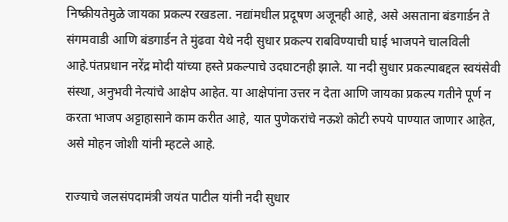निष्क्रीयतेमुळे जायका प्रकल्प रखडला. नद्यांमधील प्रदूषण अजूनही आहे, असे असताना बंडगार्डन ते संगमवाडी आणि बंडगार्डन ते मुंढवा येथे नदी सुधार प्रकल्प राबविण्याची घाई भाजपने चालविली आहे.पंतप्रधान नरेंद्र मोदी यांच्या हस्ते प्रकल्पाचे उदघाटनही झाले. या नदी सुधार प्रकल्पाबद्दल स्वयंसेवी संस्था, अनुभवी नेत्यांचे आक्षेप आहेत. या आक्षेपांना उत्तर न देता आणि जायका प्रकल्प गतीने पूर्ण न करता भाजप अट्टाहासाने काम करीत आहे, यात पुणेकरांचे नऊशे कोटी रुपये पाण्यात जाणार आहेत, असे मोहन जोशी यांनी म्हटले आहे.

राज्याचे जलसंपदामंत्री जयंत पाटील यांनी नदी सुधार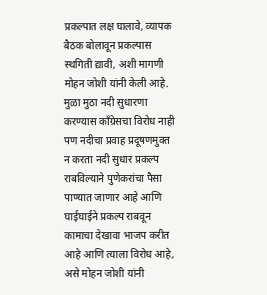प्रकल्पात लक्ष घालावे, व्यापक बैठक बोलावून प्रकल्पास स्थगिती द्यावी, अशी मागणी मोहन जोशी यांनी केली आहे. मुळा मुठा नदी सुधारणा करण्यास काँग्रेसचा विरोध नाही पण नदीचा प्रवाह प्रदूषणमुक्त न करता नदी सुधार प्रकल्प राबविल्याने पुणेकरांचा पैसा पाण्यात जाणार आहे आणि घाईघाईने प्रकल्प राबवून कामाचा देखावा भाजप करीत आहे आणि त्याला विरोध आहे, असे मोहन जोशी यांनी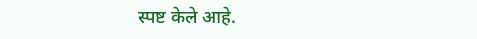स्पष्ट केले आहे.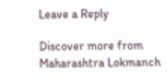Leave a Reply

Discover more from Maharashtra Lokmanch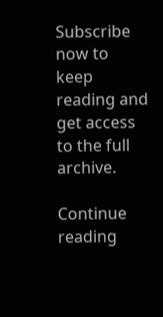Subscribe now to keep reading and get access to the full archive.

Continue reading